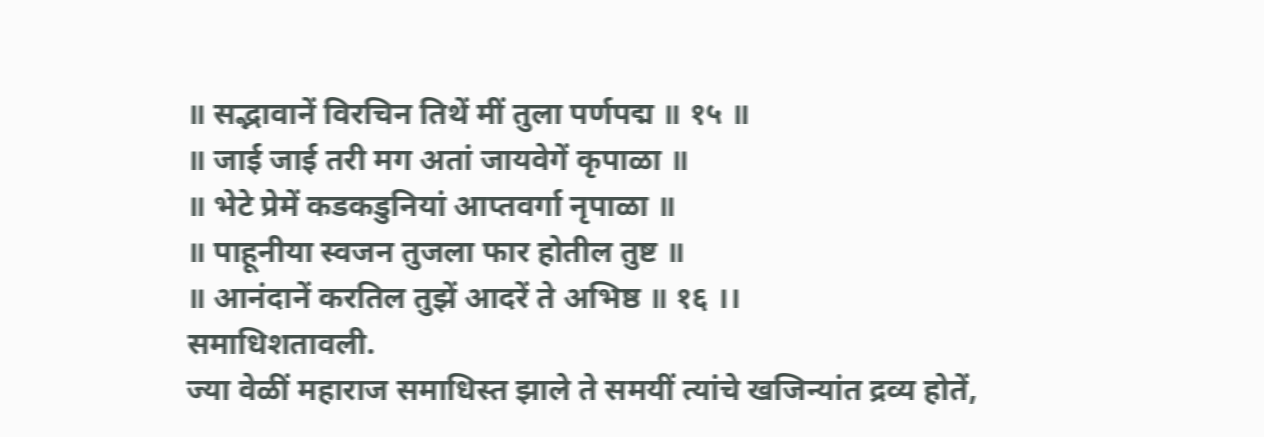॥ सद्भावानें विरचिन तिथें मीं तुला पर्णपद्म ॥ १५ ॥
॥ जाई जाई तरी मग अतां जायवेगें कृपाळा ॥
॥ भेटे प्रेमें कडकडुनियां आप्तवर्गा नृपाळा ॥
॥ पाहूनीया स्वजन तुजला फार होतील तुष्ट ॥
॥ आनंदानें करतिल तुझें आदरें ते अभिष्ठ ॥ १६ ।।
समाधिशतावली.
ज्या वेळीं महाराज समाधिस्त झाले ते समयीं त्यांचे खजिन्यांत द्रव्य होतें,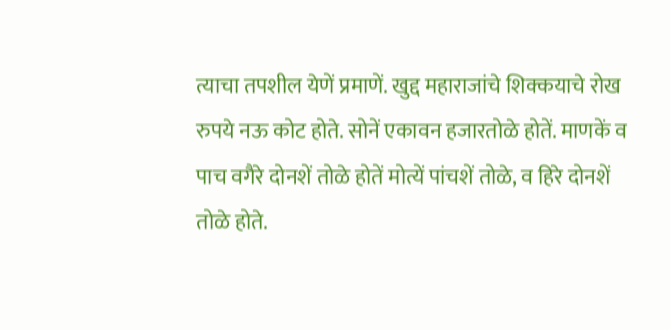त्याचा तपशील येणें प्रमाणें. खुद्द महाराजांचे शिक्कयाचे रोख रुपये नऊ कोट होते. सोनें एकावन हजारतोळे होतें. माणकें व पाच वगैरे दोनशें तोळे होतें मोत्यें पांचशें तोळे, व हिरे दोनशें तोळे होते.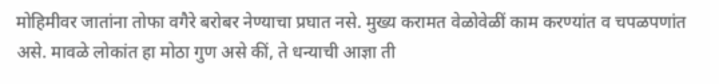मोहिमीवर जातांना तोफा वगैरे बरोबर नेण्याचा प्रघात नसे. मुख्य करामत वेळोवेळीं काम करण्यांत व चपळपणांत असे. मावळे लोकांत हा मोठा गुण असे कीं, ते धन्याची आज्ञा ती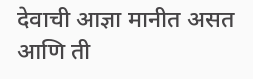देवाची आज्ञा मानीत असत आणि ती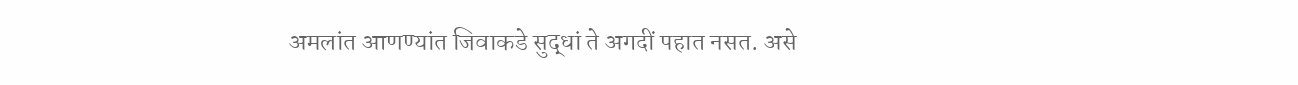अमलांत आणण्यांत जिवाकडे सुद्धां ते अगदीं पहात नसत. असे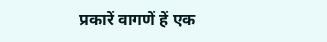प्रकारें वागणें हें एक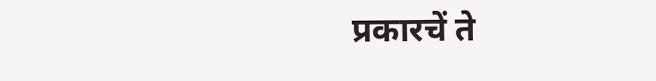प्रकारचें ते